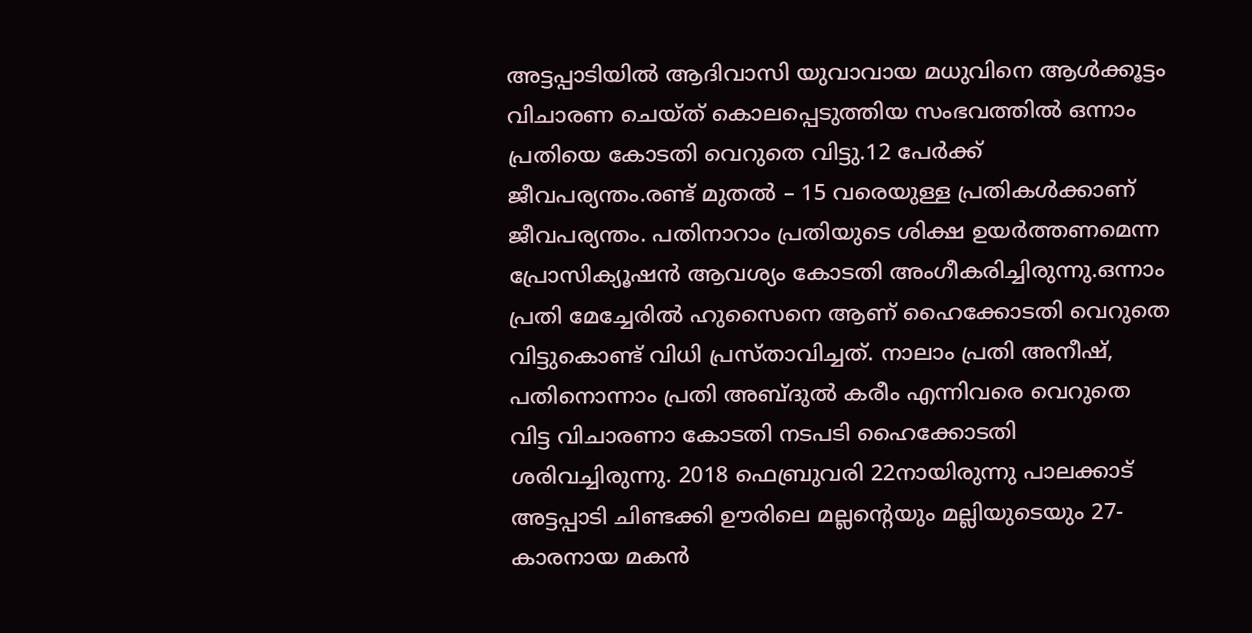അട്ടപ്പാടിയിൽ ആദിവാസി യുവാവായ മധുവിനെ ആൾക്കൂട്ടം വിചാരണ ചെയ്ത് കൊലപ്പെടുത്തിയ സംഭവത്തിൽ ഒന്നാം പ്രതിയെ കോടതി വെറുതെ വിട്ടു.12 പേർക്ക് ജീവപര്യന്തം.രണ്ട് മുതൽ – 15 വരെയുള്ള പ്രതികൾക്കാണ് ജീവപര്യന്തം. പതിനാറാം പ്രതിയുടെ ശിക്ഷ ഉയർത്തണമെന്ന പ്രോസിക്യൂഷൻ ആവശ്യം കോടതി അംഗീകരിച്ചിരുന്നു.ഒന്നാം പ്രതി മേച്ചേരിൽ ഹുസൈനെ ആണ് ഹൈക്കോടതി വെറുതെ വിട്ടുകൊണ്ട് വിധി പ്രസ്താവിച്ചത്. നാലാം പ്രതി അനീഷ്, പതിനൊന്നാം പ്രതി അബ്ദുൽ കരീം എന്നിവരെ വെറുതെ വിട്ട വിചാരണാ കോടതി നടപടി ഹൈക്കോടതി ശരിവച്ചിരുന്നു. 2018 ഫെബ്രുവരി 22നായിരുന്നു പാലക്കാട് അട്ടപ്പാടി ചിണ്ടക്കി ഊരിലെ മല്ലന്റെയും മല്ലിയുടെയും 27-കാരനായ മകൻ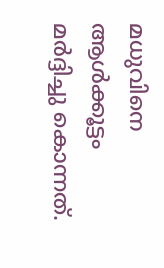മധുവിനെ ആൾക്കൂട്ടം മർദ്ദിച്ചു കൊന്നത്.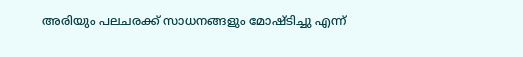അരിയും പലചരക്ക് സാധനങ്ങളും മോഷ്ടിച്ചു എന്ന്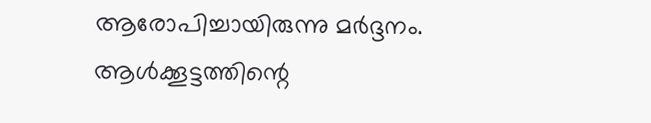ആരോപിച്ചായിരുന്നു മർദ്ദനം. ആൾക്കൂട്ടത്തിന്റെ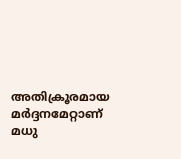അതിക്രൂരമായ മർദ്ദനമേറ്റാണ് മധു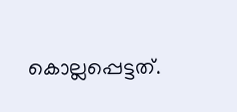കൊല്ലപ്പെട്ടത്.